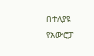በተለያዩ የአውሮፓ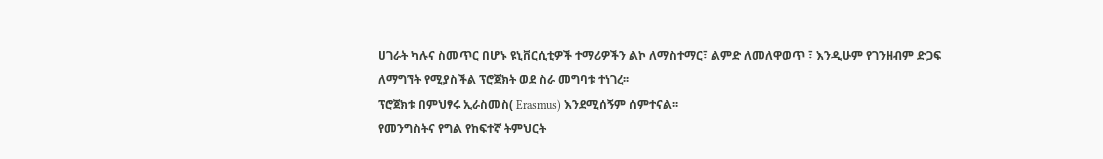ሀገራት ካሉና ስመጥር በሆኑ ዩኒቨርሲቲዎች ተማሪዎችን ልኮ ለማስተማር፣ ልምድ ለመለዋወጥ ፣ እንዲሁም የገንዘብም ድጋፍ ለማግኘት የሚያስችል ፕሮጀክት ወደ ስራ መግባቱ ተነገረ፡፡
ፕሮጀክቱ በምህፃሩ ኢራስመስ( Erasmus) እንደሚሰኝም ሰምተናል፡፡
የመንግስትና የግል የከፍተኛ ትምህርት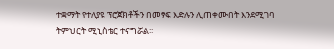ተቋማት የተለያዩ ፕሮጀክቶችን በመፃፍ እድሉን ሊጠቀሙበት እንደሚገባ ትምህርት ሚኒስቴር ተናግሯል፡፡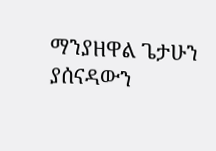ማንያዘዋል ጌታሁን ያሰናዳውን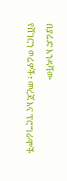በያሬድ እንዳሻው
የሸገርን ወሬዎች፣ መረጃ እና ፕሮግራሞች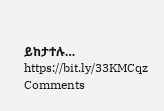ይከታተሉ… https://bit.ly/33KMCqz
Comments